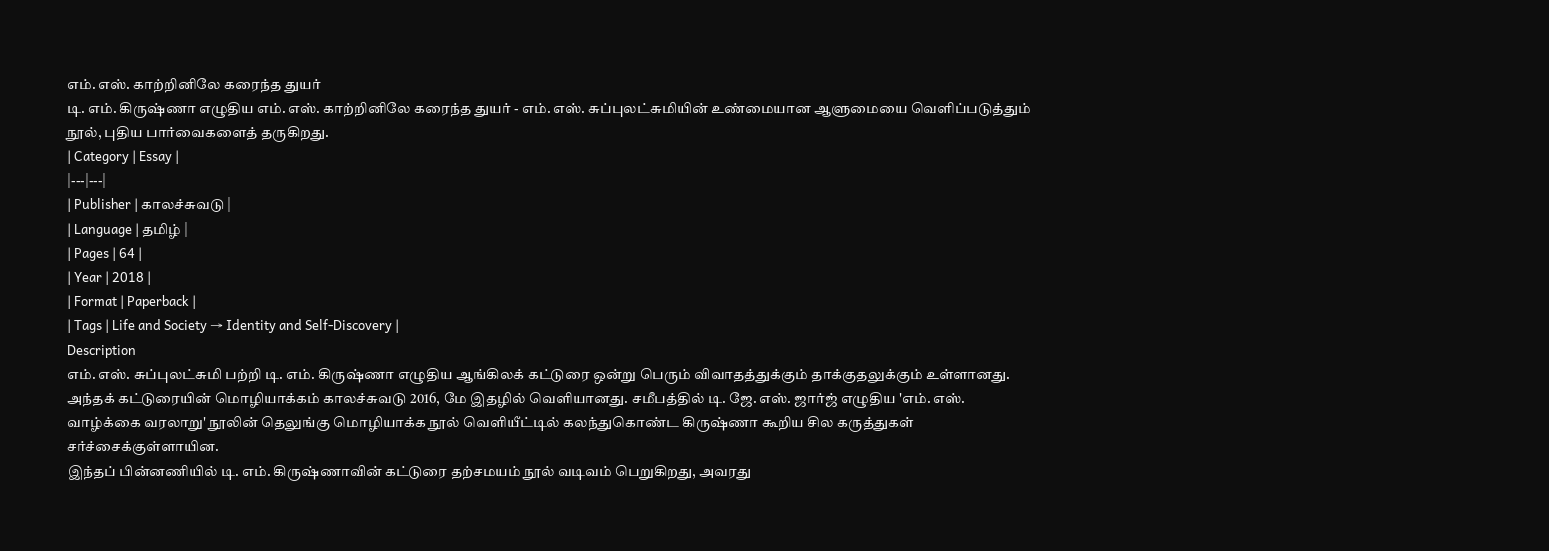எம். எஸ். காற்றினிலே கரைந்த துயர்
டி. எம். கிருஷ்ணா எழுதிய எம். எஸ். காற்றினிலே கரைந்த துயர் - எம். எஸ். சுப்புலட்சுமியின் உண்மையான ஆளுமையை வெளிப்படுத்தும் நூல், புதிய பார்வைகளைத் தருகிறது.
| Category | Essay |
|---|---|
| Publisher | காலச்சுவடு |
| Language | தமிழ் |
| Pages | 64 |
| Year | 2018 |
| Format | Paperback |
| Tags | Life and Society → Identity and Self-Discovery |
Description
எம். எஸ். சுப்புலட்சுமி பற்றி டி. எம். கிருஷ்ணா எழுதிய ஆங்கிலக் கட்டுரை ஒன்று பெரும் விவாதத்துக்கும் தாக்குதலுக்கும் உள்ளானது. அந்தக் கட்டுரையின் மொழியாக்கம் காலச்சுவடு 2016, மே இதழில் வெளியானது. சமீபத்தில் டி. ஜே. எஸ். ஜார்ஜ் எழுதிய 'எம். எஸ். வாழ்க்கை வரலாறு' நூலின் தெலுங்கு மொழியாக்க நூல் வெளியீட்டில் கலந்துகொண்ட கிருஷ்ணா கூறிய சில கருத்துகள் சர்ச்சைக்குள்ளாயின.
இந்தப் பின்னணியில் டி. எம். கிருஷ்ணாவின் கட்டுரை தற்சமயம் நூல் வடிவம் பெறுகிறது, அவரது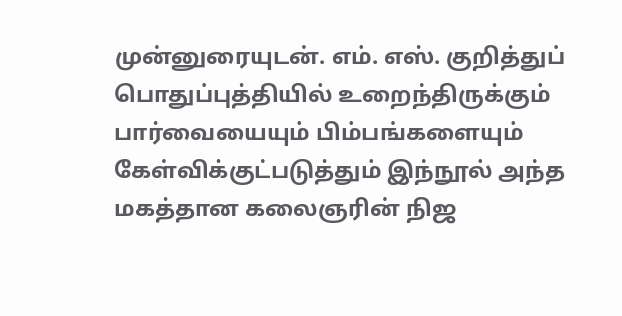முன்னுரையுடன். எம். எஸ். குறித்துப் பொதுப்புத்தியில் உறைந்திருக்கும் பார்வையையும் பிம்பங்களையும் கேள்விக்குட்படுத்தும் இந்நூல் அந்த மகத்தான கலைஞரின் நிஜ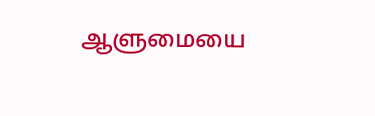ஆளுமையை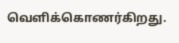வெளிக்கொணர்கிறது.